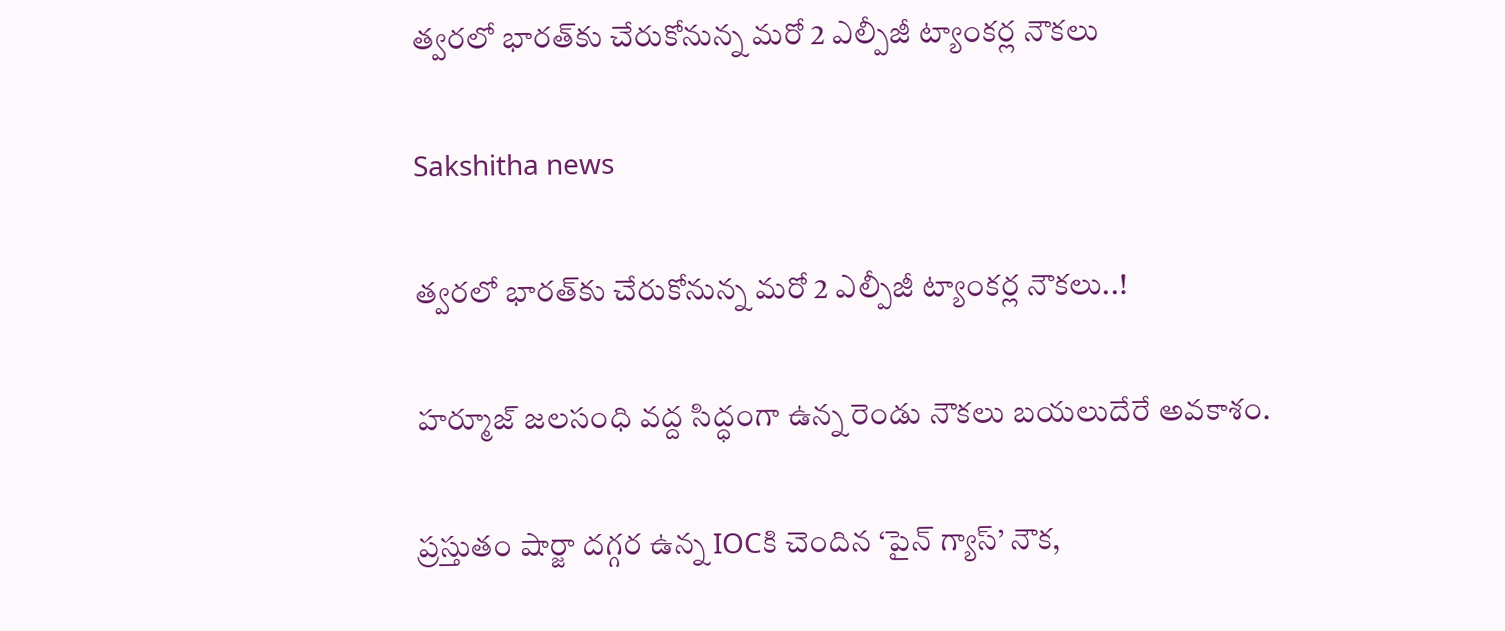త్వరలో భారత్‌కు చేరుకోనున్న మరో 2 ఎల్పీజీ ట్యాంకర్ల నౌకలు

Sakshitha news

త్వరలో భారత్‌కు చేరుకోనున్న మరో 2 ఎల్పీజీ ట్యాంకర్ల నౌకలు..!

హర్మూజ్ జలసంధి వద్ద సిద్ధంగా ఉన్న రెండు నౌకలు బయలుదేరే అవకాశం.

ప్రస్తుతం షార్జా దగ్గర ఉన్న IOCకి చెందిన ‘పైన్ గ్యాస్’ నౌక,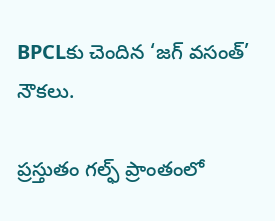BPCLకు చెందిన ‘జగ్ వసంత్’ నౌకలు.

ప్రస్తుతం గల్ఫ్ ప్రాంతంలో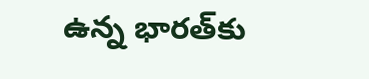ఉన్న భారత్‌కు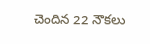చెందిన 22 నౌకలు